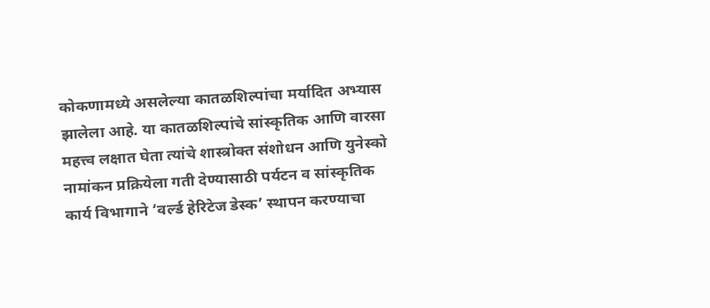कोकणामध्ये असलेल्या कातळशिल्पांचा मर्यादित अभ्यास झालेला आहे. या कातळशिल्पांचे सांस्कृतिक आणि वारसा महत्त्व लक्षात घेता त्यांचे शास्त्रोक्त संशोधन आणि युनेस्को नामांकन प्रक्रियेला गती देण्यासाठी पर्यटन व सांस्कृतिक कार्य विभागाने ‘वर्ल्ड हेरिटेज डेस्क’ स्थापन करण्याचा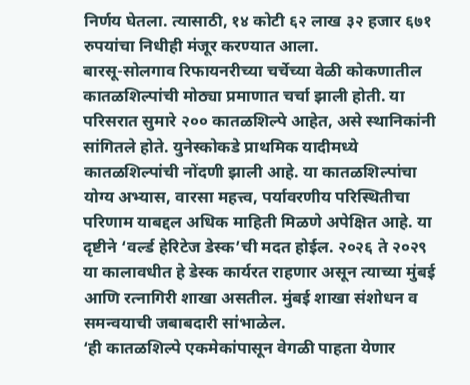निर्णय घेतला. त्यासाठी, १४ कोटी ६२ लाख ३२ हजार ६७१ रुपयांचा निधीही मंजूर करण्यात आला.
बारसू-सोलगाव रिफायनरीच्या चर्चेच्या वेळी कोकणातील कातळशिल्पांची मोठ्या प्रमाणात चर्चा झाली होती. या परिसरात सुमारे २०० कातळशिल्पे आहेत, असे स्थानिकांनी सांगितले होते. युनेस्कोकडे प्राथमिक यादीमध्ये कातळशिल्पांची नोंदणी झाली आहे. या कातळशिल्पांचा योग्य अभ्यास, वारसा महत्त्व, पर्यावरणीय परिस्थितीचा परिणाम याबद्दल अधिक माहिती मिळणे अपेक्षित आहे. या दृष्टीने ‘वर्ल्ड हेरिटेज डेस्क’ची मदत होईल. २०२६ ते २०२९ या कालावधीत हे डेस्क कार्यरत राहणार असून त्याच्या मुंबई आणि रत्नागिरी शाखा असतील. मुंबई शाखा संशोधन व समन्वयाची जबाबदारी सांभाळेल.
‘ही कातळशिल्पे एकमेकांपासून वेगळी पाहता येणार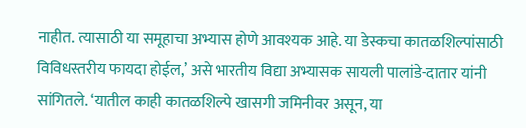नाहीत. त्यासाठी या समूहाचा अभ्यास होणे आवश्यक आहे. या डेस्कचा कातळशिल्पांसाठी विविधस्तरीय फायदा होईल,’ असे भारतीय विद्या अभ्यासक सायली पालांडे-दातार यांनी सांगितले. ‘यातील काही कातळशिल्पे खासगी जमिनीवर असून, या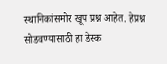स्थानिकांसमोर खूप प्रश्न आहेत. हेप्रश्न सोडवण्यासाठी हा डेस्क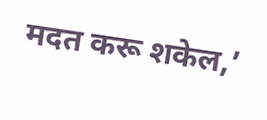मदत करू शकेल,’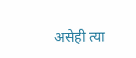असेही त्या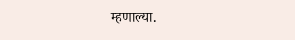म्हणाल्या.